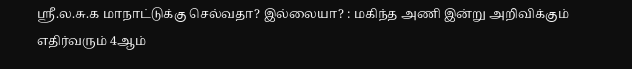ஶ்ரீ.ல.சு.க மாநாட்டுக்கு செல்வதா? இல்லையா? : மகிந்த அணி இன்று அறிவிக்கும்
எதிர்வரும் 4ஆம்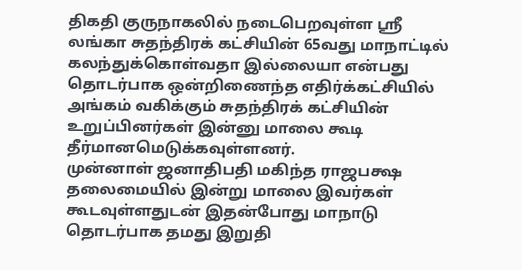திகதி குருநாகலில் நடைபெறவுள்ள ஶ்ரீ லங்கா சுதந்திரக் கட்சியின் 65வது மாநாட்டில் கலந்துக்கொள்வதா இல்லையா என்பது தொடர்பாக ஒன்றிணைந்த எதிர்க்கட்சியில் அங்கம் வகிக்கும் சுதந்திரக் கட்சியின் உறுப்பினர்கள் இன்னு மாலை கூடி தீர்மானமெடுக்கவுள்ளனர்.
முன்னாள் ஜனாதிபதி மகிந்த ராஜபக்ஷ தலைமையில் இன்று மாலை இவர்கள் கூடவுள்ளதுடன் இதன்போது மாநாடு தொடர்பாக தமது இறுதி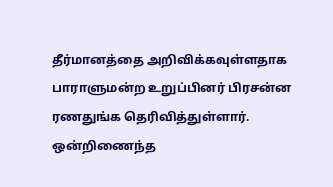தீர்மானத்தை அறிவிக்கவுள்ளதாக பாராளுமன்ற உறுப்பினர் பிரசன்ன ரணதுங்க தெரிவித்துள்ளார்.
ஒன்றிணைந்த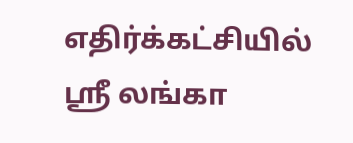எதிர்க்கட்சியில் ஶ்ரீ லங்கா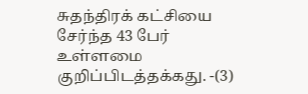சுதந்திரக் கட்சியை சேர்ந்த 43 பேர் உள்ளமை குறிப்பிடத்தக்கது. -(3)